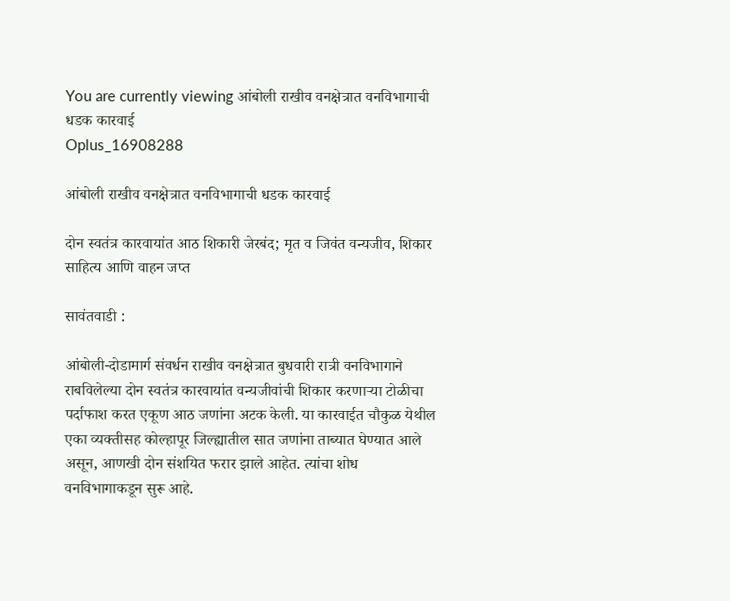You are currently viewing आंबोली राखीव वनक्षेत्रात वनविभागाची धडक कारवाई
Oplus_16908288

आंबोली राखीव वनक्षेत्रात वनविभागाची धडक कारवाई

दोन स्वतंत्र कारवायांत आठ शिकारी जेरबंद; मृत व जिवंत वन्यजीव, शिकार साहित्य आणि वाहन जप्त

सावंतवाडी :

आंबोली-दोडामार्ग संवर्धन राखीव वनक्षेत्रात बुधवारी रात्री वनविभागाने राबविलेल्या दोन स्वतंत्र कारवायांत वन्यजीवांची शिकार करणाऱ्या टोळीचा पर्दाफाश करत एकूण आठ जणांना अटक केली. या कारवाईत चौकुळ येथील एका व्यक्तीसह कोल्हापूर जिल्ह्यातील सात जणांना ताब्यात घेण्यात आले असून, आणखी दोन संशयित फरार झाले आहेत. त्यांचा शोध वनविभागाकडून सुरू आहे.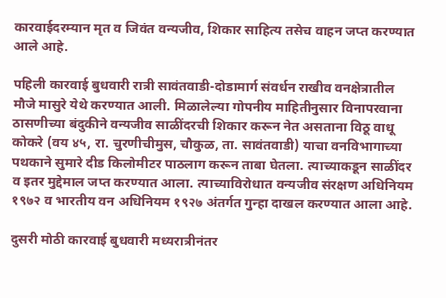कारवाईदरम्यान मृत व जिवंत वन्यजीव, शिकार साहित्य तसेच वाहन जप्त करण्यात आले आहे.

पहिली कारवाई बुधवारी रात्री सावंतवाडी-दोडामार्ग संवर्धन राखीव वनक्षेत्रातील मौजे मासुरे येथे करण्यात आली. मिळालेल्या गोपनीय माहितीनुसार विनापरवाना ठासणीच्या बंदुकीने वन्यजीव साळींदरची शिकार करून नेत असताना विठू वाधू कोकरे (वय ४५, रा. चुरणीचीमुस, चौकुळ, ता. सावंतवाडी) याचा वनविभागाच्या पथकाने सुमारे दीड किलोमीटर पाठलाग करून ताबा घेतला. त्याच्याकडून साळींदर व इतर मुद्देमाल जप्त करण्यात आला. त्याच्याविरोधात वन्यजीव संरक्षण अधिनियम १९७२ व भारतीय वन अधिनियम १९२७ अंतर्गत गुन्हा दाखल करण्यात आला आहे.

दुसरी मोठी कारवाई बुधवारी मध्यरात्रीनंतर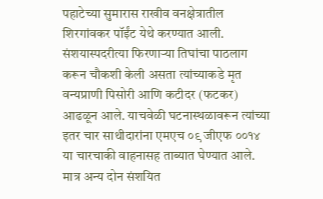पहाटेच्या सुमारास राखीव वनक्षेत्रातील शिरगांवकर पॉईंट येथे करण्यात आली. संशयास्पदरीत्या फिरणाऱ्या तिघांचा पाठलाग करून चौकशी केली असता त्यांच्याकडे मृत वन्यप्राणी पिसोरी आणि कटीदर (फटकर) आढळून आले. याचवेळी घटनास्थळावरून त्यांच्या इतर चार साथीदारांना एमएच ०९ जीएफ ००१४ या चारचाकी वाहनासह ताब्यात घेण्यात आले. मात्र अन्य दोन संशयित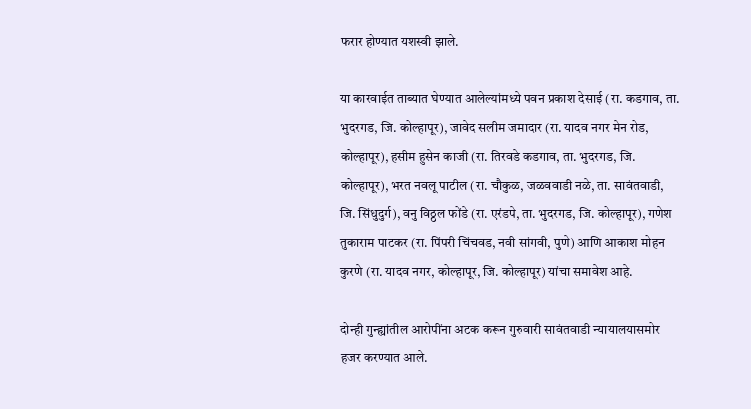फरार होण्यात यशस्वी झाले.

या कारवाईत ताब्यात घेण्यात आलेल्यांमध्ये पवन प्रकाश देसाई (रा. कडगाव, ता. भुदरगड, जि. कोल्हापूर), जावेद सलीम जमादार (रा. यादव नगर मेन रोड, कोल्हापूर), हसीम हुसेन काजी (रा. तिरवडे कडगाव, ता. भुदरगड, जि. कोल्हापूर), भरत नवलू पाटील (रा. चौकुळ, जळववाडी नळे, ता. सावंतवाडी, जि. सिंधुदुर्ग), वनु विठ्ठल फोंडे (रा. एरंडपे, ता. भुदरगड, जि. कोल्हापूर), गणेश तुकाराम पाटकर (रा. पिंपरी चिंचवड, नवी सांगवी, पुणे) आणि आकाश मोहन कुरणे (रा. यादव नगर, कोल्हापूर, जि. कोल्हापूर) यांचा समावेश आहे.

दोन्ही गुन्ह्यांतील आरोपींना अटक करून गुरुवारी सावंतवाडी न्यायालयासमोर हजर करण्यात आले.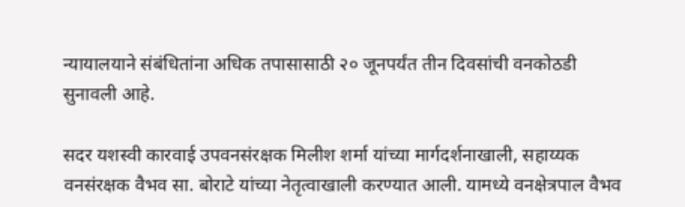न्यायालयाने संबंधितांना अधिक तपासासाठी २० जूनपर्यंत तीन दिवसांची वनकोठडी सुनावली आहे.

सदर यशस्वी कारवाई उपवनसंरक्षक मिलीश शर्मा यांच्या मार्गदर्शनाखाली, सहाय्यक वनसंरक्षक वैभव सा. बोराटे यांच्या नेतृत्वाखाली करण्यात आली. यामध्ये वनक्षेत्रपाल वैभव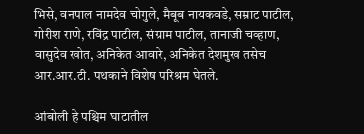भिसे, वनपाल नामदेव चोगुले, मैबूब नायकवडे, सम्राट पाटील, गोरीश राणे, रविंद्र पाटील, संग्राम पाटील, तानाजी चव्हाण, वासुदेव खोत, अनिकेत आवारे, अनिकेत देशमुख तसेच आर.आर.टी. पथकाने विशेष परिश्रम घेतले.

आंबोली हे पश्चिम घाटातील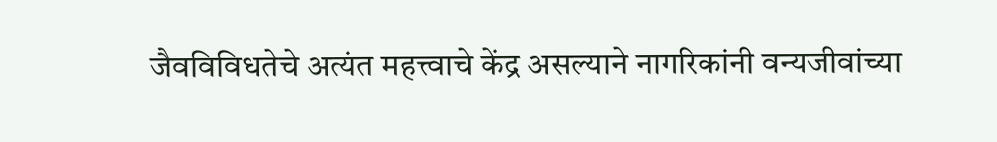जैवविविधतेचे अत्यंत महत्त्वाचे केंद्र असल्याने नागरिकांनी वन्यजीवांच्या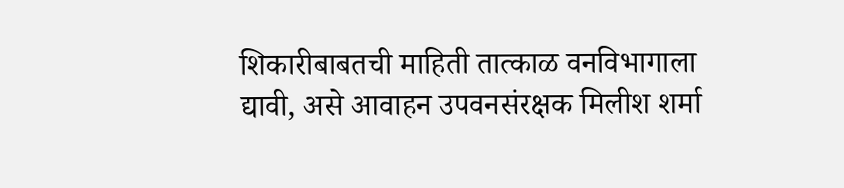शिकारीबाबतची माहिती तात्काळ वनविभागाला द्यावी, असे आवाहन उपवनसंरक्षक मिलीश शर्मा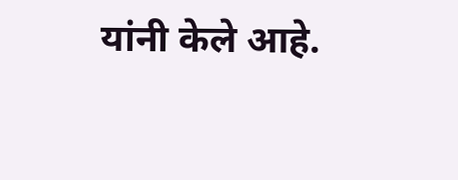यांनी केले आहे.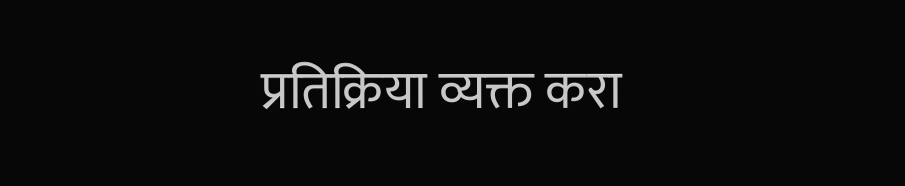प्रतिक्रिया व्यक्त करा